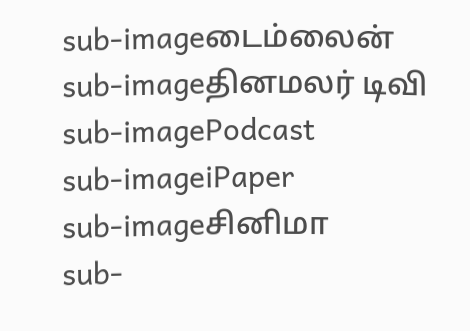sub-imageடைம்லைன்
sub-imageதினமலர் டிவி
sub-imagePodcast
sub-imageiPaper
sub-imageசினிமா
sub-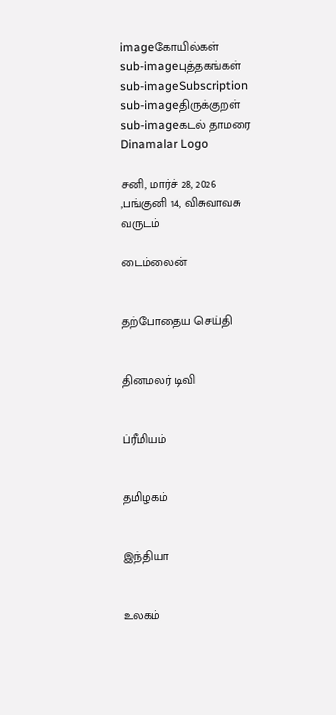imageகோயில்கள்
sub-imageபுத்தகங்கள்
sub-imageSubscription
sub-imageதிருக்குறள்
sub-imageகடல் தாமரை
Dinamalar Logo

சனி, மார்ச் 28, 2026 ,பங்குனி 14, விசுவாவசு வருடம்

டைம்லைன்


தற்போதைய செய்தி


தினமலர் டிவி


ப்ரீமியம்


தமிழகம்


இந்தியா


உலகம்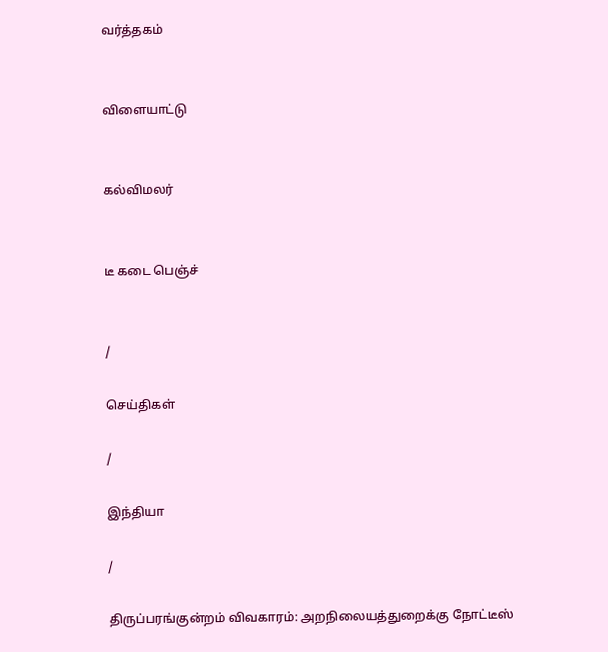வர்த்தகம்


விளையாட்டு


கல்விமலர்


டீ கடை பெஞ்ச்


/

செய்திகள்

/

இந்தியா

/

திருப்பரங்குன்றம் விவகாரம்: அறநிலையத்துறைக்கு நோட்டீஸ்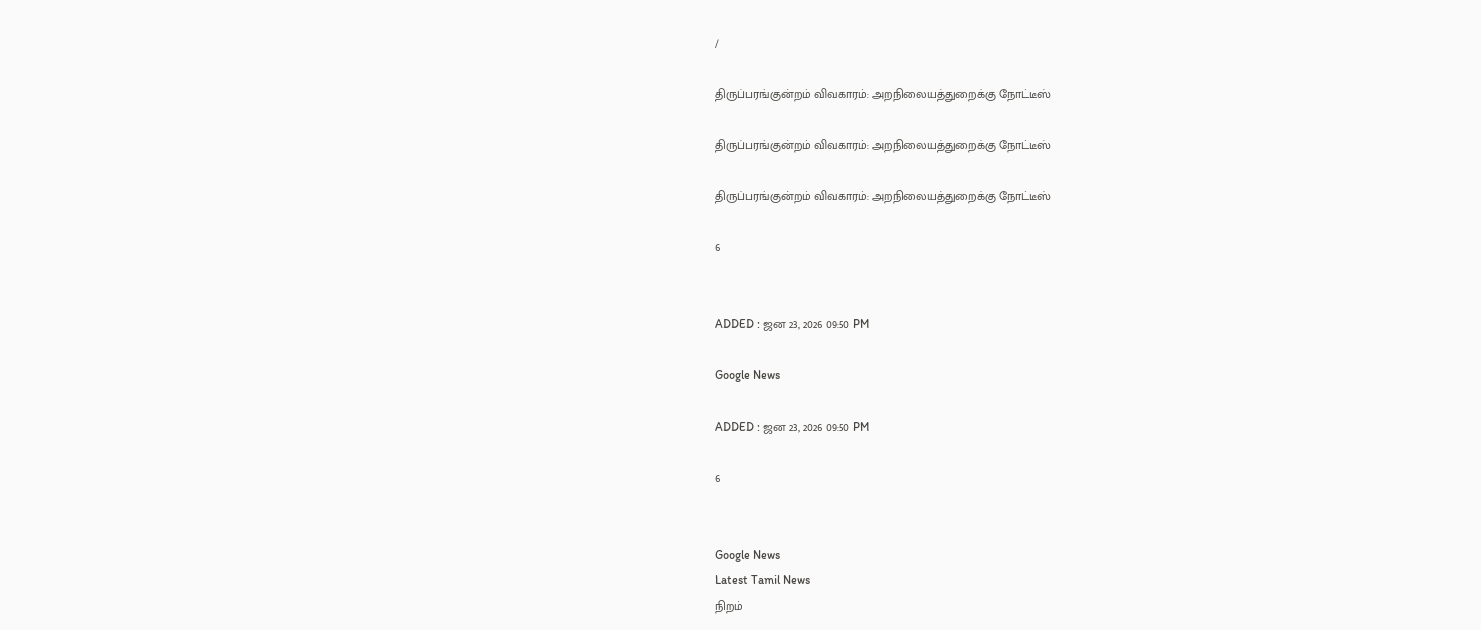/

திருப்பரங்குன்றம் விவகாரம்: அறநிலையத்துறைக்கு நோட்டீஸ்

திருப்பரங்குன்றம் விவகாரம்: அறநிலையத்துறைக்கு நோட்டீஸ்

திருப்பரங்குன்றம் விவகாரம்: அறநிலையத்துறைக்கு நோட்டீஸ்

6


ADDED : ஜன 23, 2026 09:50 PM

Google News

ADDED : ஜன 23, 2026 09:50 PM

6


Google News
Latest Tamil News
நிறம்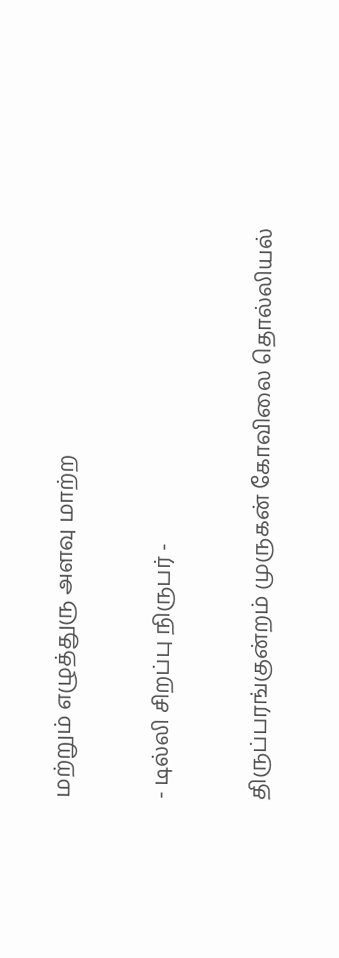மற்றும் எழுத்துரு அளவு மாற்ற

- டில்லி சிறப்பு நிருபர் -

திருப்பரங்குன்றம் முருகன் கோவிலை தொல்லியல்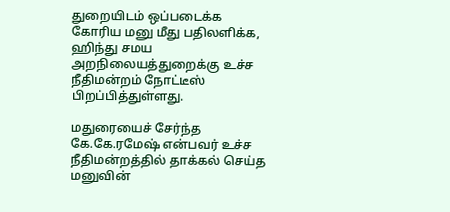துறையிடம் ஒப்படைக்க கோரிய மனு மீது பதிலளிக்க, ஹிந்து சமய அறநிலையத்துறைக்கு உச்ச நீதிமன்றம் நோட்டீஸ் பிறப்பித்துள்ளது.

மதுரையைச் சேர்ந்த கே.கே.ரமேஷ் என்பவர் உச்ச நீதிமன்றத்தில் தாக்கல் செய்த மனுவின்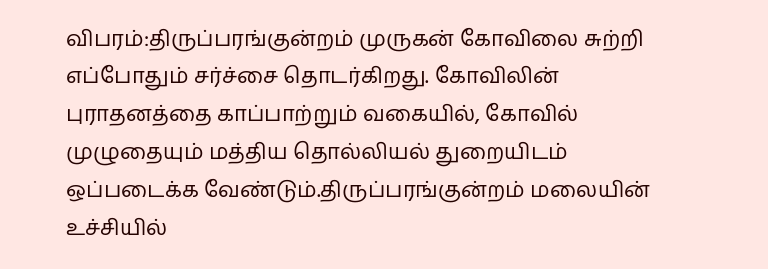விபரம்:திருப்பரங்குன்றம் முருகன் கோவிலை சுற்றி எப்போதும் சர்ச்சை தொடர்கிறது. கோவிலின் புராதனத்தை காப்பாற்றும் வகையில், கோவில் முழுதையும் மத்திய தொல்லியல் துறையிடம் ஒப்படைக்க வேண்டும்.திருப்பரங்குன்றம் மலையின் உச்சியில்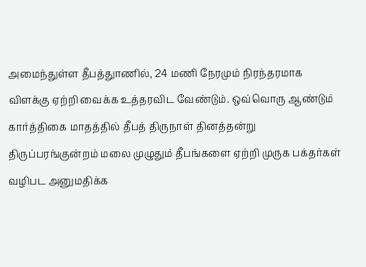அமைந்துள்ள தீபத்துாணில், 24 மணி நேரமும் நிரந்தரமாக விளக்கு ஏற்றி வைக்க உத்தரவிட வேண்டும். ஒவ்வொரு ஆண்டும் கார்த்திகை மாதத்தில் தீபத் திருநாள் தினத்தன்று திருப்பரங்குன்றம் மலை முழுதும் தீபங்களை ஏற்றி முருக பக்தர்கள் வழிபட அனுமதிக்க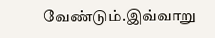வேண்டும்.இவ்வாறு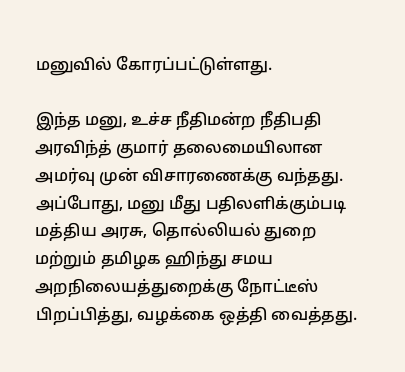மனுவில் கோரப்பட்டுள்ளது.

இந்த மனு, உச்ச நீதிமன்ற நீதிபதி அரவிந்த் குமார் தலைமையிலான அமர்வு முன் விசாரணைக்கு வந்தது. அப்போது, மனு மீது பதிலளிக்கும்படி மத்திய அரசு, தொல்லியல் துறை மற்றும் தமிழக ஹிந்து சமய அறநிலையத்துறைக்கு நோட்டீஸ் பிறப்பித்து, வழக்கை ஒத்தி வைத்தது.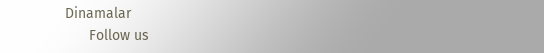Dinamalar
      Follow us